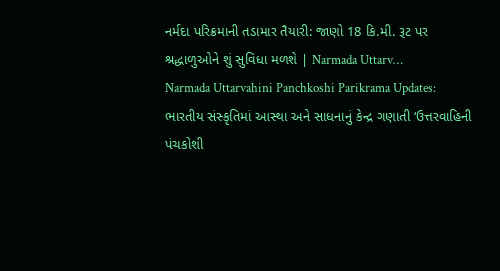નર્મદા પરિક્રમાની તડામાર તૈયારી: જાણો 18 કિ.મી. રૂટ પર શ્રદ્ધાળુઓને શું સુવિધા મળશે | Narmada Uttarv…
Narmada Uttarvahini Panchkoshi Parikrama Updates: ભારતીય સંસ્કૃતિમાં આસ્થા અને સાધનાનું કેન્દ્ર ગણાતી ‘ઉત્તરવાહિની પંચકોશી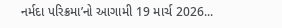નર્મદા પરિક્રમા’નો આગામી 19 માર્ચ 2026...